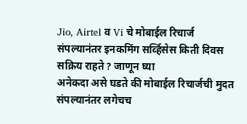Jio, Airtel व Vi चे मोबाईल रिचार्ज संपल्यानंतर इनकमिंग सर्व्हिसेस किती दिवस सक्रिय राहते? जाणून घ्या
अनेकदा असे घडते की मोबाईल रिचार्जची मुदत संपल्यानंतर लगेचच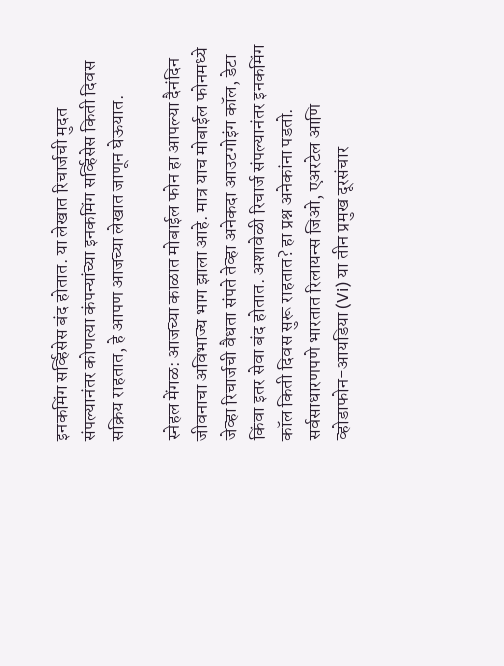इनकमिंग सर्व्हिसेस बंद होतात. या लेखात रिचार्जची मुदत संपल्यानंतर कोणत्या कंपन्यांच्या इनकमिंग सर्व्हिसेस किती दिवस सक्रिय राहतात, हे आपण आजच्या लेखात जाणून घेऊयात.

स्नेहल मेंगळ: आजच्या काळात मोबाईल फोन हा आपल्या दैनंदिन जीवनाचा अविभाज्य भाग झाला आहे. मात्र याच मोबाईल फोनमध्ये जेव्हा रिचार्जची वैधता संपते तेव्हा अनेकदा आउटगोइंग कॉल, डेटा किंवा इतर सेवा बंद होतात. अशावेळी रिचार्ज संपल्यानंतर इनकमिंग कॉल किती दिवस सुरू राहतात? हा प्रश्न अनेकांना पडतो. सर्वसाधारणपणे भारतात रिलायन्स जिओ, एअरटेल आणि व्होडाफोन-आयडिया (Vi) या तीन प्रमुख दूरसंचार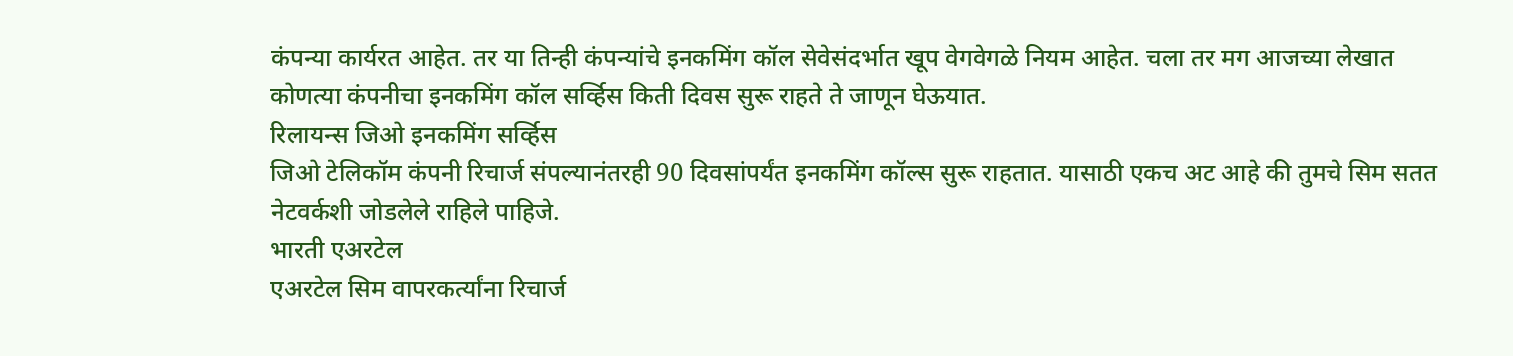कंपन्या कार्यरत आहेत. तर या तिन्ही कंपन्यांचे इनकमिंग कॉल सेवेसंदर्भात खूप वेगवेगळे नियम आहेत. चला तर मग आजच्या लेखात कोणत्या कंपनीचा इनकमिंग कॉल सर्व्हिस किती दिवस सुरू राहते ते जाणून घेऊयात.
रिलायन्स जिओ इनकमिंग सर्व्हिस
जिओ टेलिकॉम कंपनी रिचार्ज संपल्यानंतरही 90 दिवसांपर्यंत इनकमिंग कॉल्स सुरू राहतात. यासाठी एकच अट आहे की तुमचे सिम सतत नेटवर्कशी जोडलेले राहिले पाहिजे.
भारती एअरटेल
एअरटेल सिम वापरकर्त्यांना रिचार्ज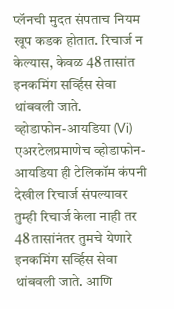प्लॅनची मुदत संपताच नियम खूप कडक होतात. रिचार्ज न केल्यास, केवळ 48 तासांत इनकमिंग सर्व्हिस सेवा थांबवली जाते.
व्होडाफोन-आयडिया (Vi)
एअरटेलप्रमाणेच व्होडाफोन-आयडिया ही टेलिकॉम कंपनी देखील रिचार्ज संपल्यावर तुम्ही रिचार्ज केला नाही तर 48 तासांनंतर तुमचे येणारे इनकमिंग सर्व्हिस सेवा थांबवली जाते. आणि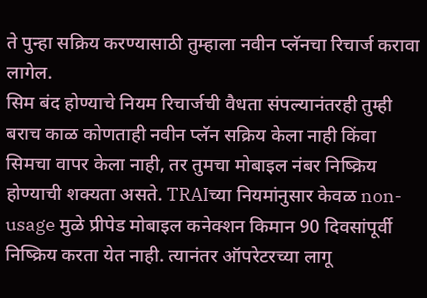ते पुन्हा सक्रिय करण्यासाठी तुम्हाला नवीन प्लॅनचा रिचार्ज करावा लागेल.
सिम बंद होण्याचे नियम रिचार्जची वैधता संपल्यानंतरही तुम्ही बराच काळ कोणताही नवीन प्लॅन सक्रिय केला नाही किंवा सिमचा वापर केला नाही, तर तुमचा मोबाइल नंबर निष्क्रिय होण्याची शक्यता असते. TRAIच्या नियमांनुसार केवळ non-usage मुळे प्रीपेड मोबाइल कनेक्शन किमान 90 दिवसांपूर्वी निष्क्रिय करता येत नाही. त्यानंतर ऑपरेटरच्या लागू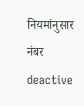नियमांनुसार नंबर deactive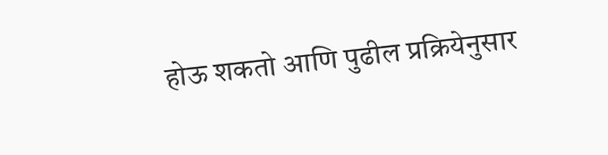होऊ शकतो आणि पुढील प्रक्रियेनुसार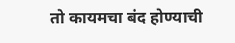तो कायमचा बंद होण्याची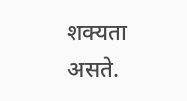शक्यता असते.